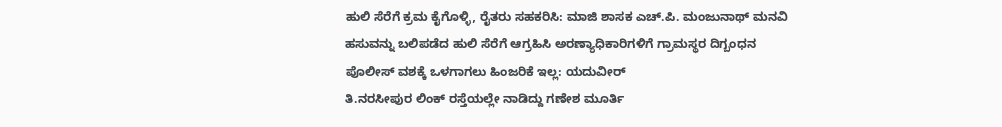ಹುಲಿ ಸೆರೆಗೆ ಕ್ರಮ ಕೈಗೊಳ್ಳಿ, ರೈತರು ಸಹಕರಿಸಿ: ಮಾಜಿ ಶಾಸಕ ಎಚ್.ಪಿ. ಮಂಜುನಾಥ್ ಮನವಿ
ಹಸುವನ್ನು ಬಲಿಪಡೆದ ಹುಲಿ ಸೆರೆಗೆ ಆಗ್ರಹಿಸಿ ಅರಣ್ಯಾಧಿಕಾರಿಗಳಿಗೆ ಗ್ರಾಮಸ್ಥರ ದಿಗ್ಬಂಧನ
ಪೊಲೀಸ್ ವಶಕ್ಕೆ ಒಳಗಾಗಲು ಹಿಂಜರಿಕೆ ಇಲ್ಲ: ಯದುವೀರ್
ತಿ.ನರಸೀಪುರ ಲಿಂಕ್ ರಸ್ತೆಯಲ್ಲೇ ನಾಡಿದ್ದು ಗಣೇಶ ಮೂರ್ತಿ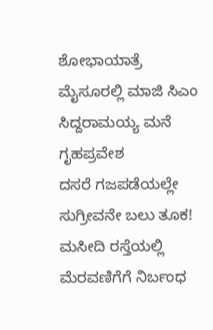ಶೋಭಾಯಾತ್ರೆ
ಮೈಸೂರಲ್ಲಿ ಮಾಜಿ ಸಿಎಂ ಸಿದ್ದರಾಮಯ್ಯ ಮನೆ ಗೃಹಪ್ರವೇಶ
ದಸರೆ ಗಜಪಡೆಯಲ್ಲೇ ಸುಗ್ರೀವನೇ ಬಲು ತೂಕ!
ಮಸೀದಿ ರಸ್ತೆಯಲ್ಲಿ ಮೆರವಣಿಗೆಗೆ ನಿರ್ಬಂಧ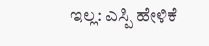ಇಲ್ಲ: ಎಸ್ಪಿ ಹೇಳಿಕೆ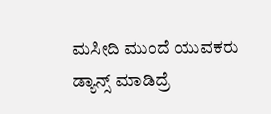ಮಸೀದಿ ಮುಂದೆ ಯುವಕರು ಡ್ಯಾನ್ಸ್ ಮಾಡಿದ್ರೆ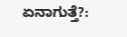ಏನಾಗುತ್ತೆ?: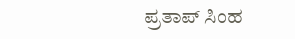ಪ್ರತಾಪ್ ಸಿಂಹ